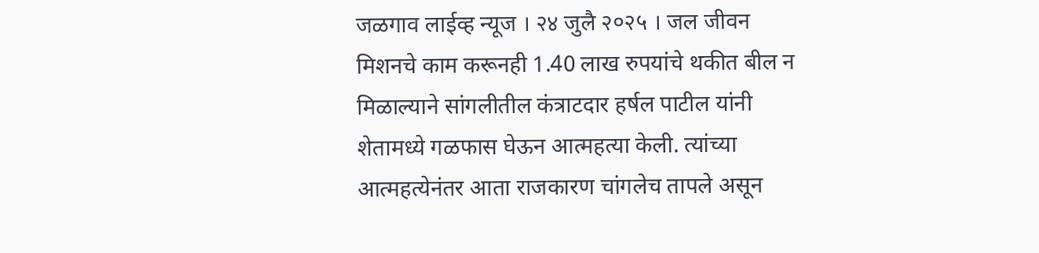जळगाव लाईव्ह न्यूज । २४ जुलै २०२५ । जल जीवन मिशनचे काम करूनही 1.40 लाख रुपयांचे थकीत बील न मिळाल्याने सांगलीतील कंत्राटदार हर्षल पाटील यांनी शेतामध्ये गळफास घेऊन आत्महत्या केली. त्यांच्या आत्महत्येनंतर आता राजकारण चांगलेच तापले असून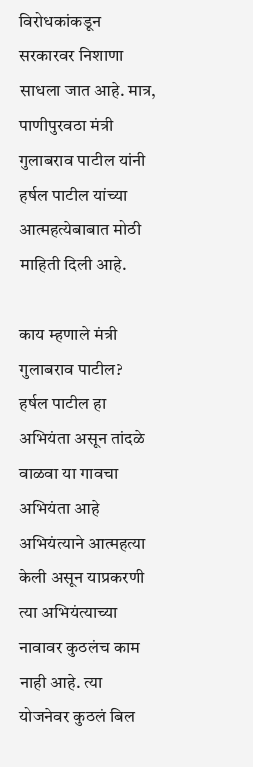विरोधकांकडून सरकारवर निशाणा साधला जात आहे. मात्र, पाणीपुरवठा मंत्री गुलाबराव पाटील यांनी हर्षल पाटील यांच्या आत्महत्येबाबात मोठी माहिती दिली आहे.

काय म्हणाले मंत्री गुलाबराव पाटील?
हर्षल पाटील हा अभियंता असून तांदळे वाळवा या गावचा अभियंता आहे अभियंत्याने आत्महत्या केली असून याप्रकरणी त्या अभियंत्याच्या नावावर कुठलंच काम नाही आहे. त्या योजनेवर कुठलं बिल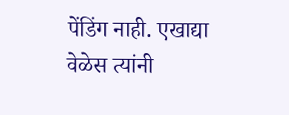पेंडिंग नाही. एखाद्या वेळेस त्यांनी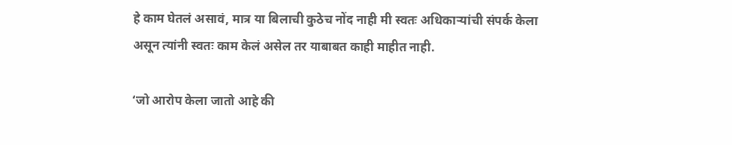हे काम घेतलं असावं, मात्र या बिलाची कुठेच नोंद नाही मी स्वतः अधिकाऱ्यांची संपर्क केला असून त्यांनी स्वतः काम केलं असेल तर याबाबत काही माहीत नाही.

‘जो आरोप केला जातो आहे की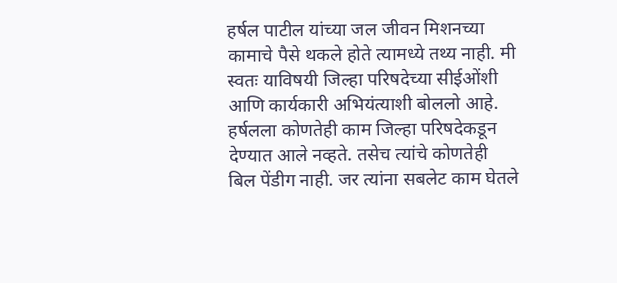हर्षल पाटील यांच्या जल जीवन मिशनच्या कामाचे पैसे थकले होते त्यामध्ये तथ्य नाही. मी स्वतः याविषयी जिल्हा परिषदेच्या सीईओंशी आणि कार्यकारी अभियंत्याशी बोललो आहे. हर्षलला कोणतेही काम जिल्हा परिषदेकडून देण्यात आले नव्हते. तसेच त्यांचे कोणतेही बिल पेंडीग नाही. जर त्यांना सबलेट काम घेतले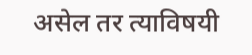असेल तर त्याविषयी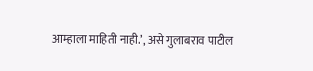आम्हाला माहिती नाही.’, असे गुलाबराव पाटील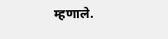म्हणाले.